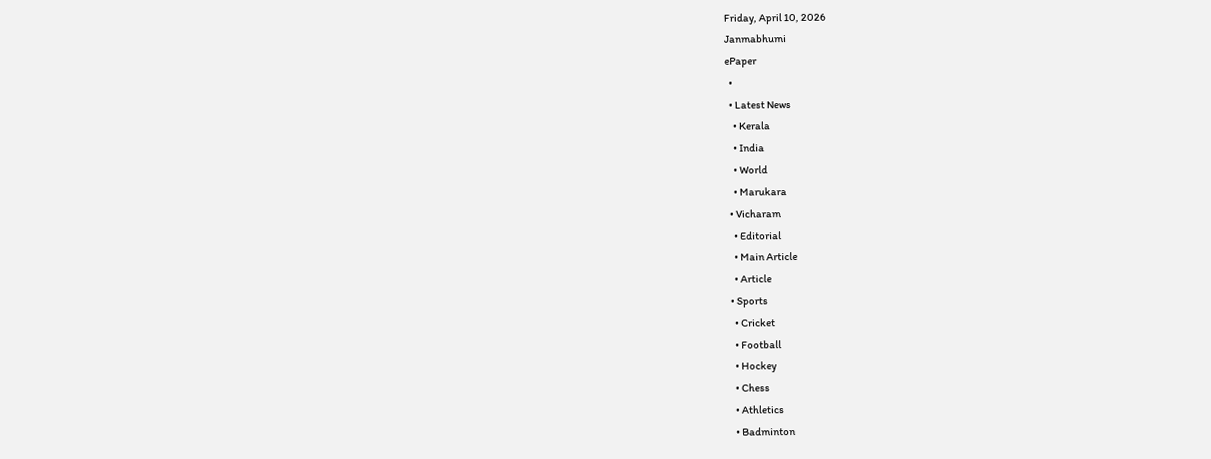Friday, April 10, 2026
Janmabhumi
ePaper
  •
  • Latest News
    • Kerala
    • India
    • World
    • Marukara
  • Vicharam
    • Editorial
    • Main Article
    • Article
  • Sports
    • Cricket
    • Football
    • Hockey
    • Chess
    • Athletics
    • Badminton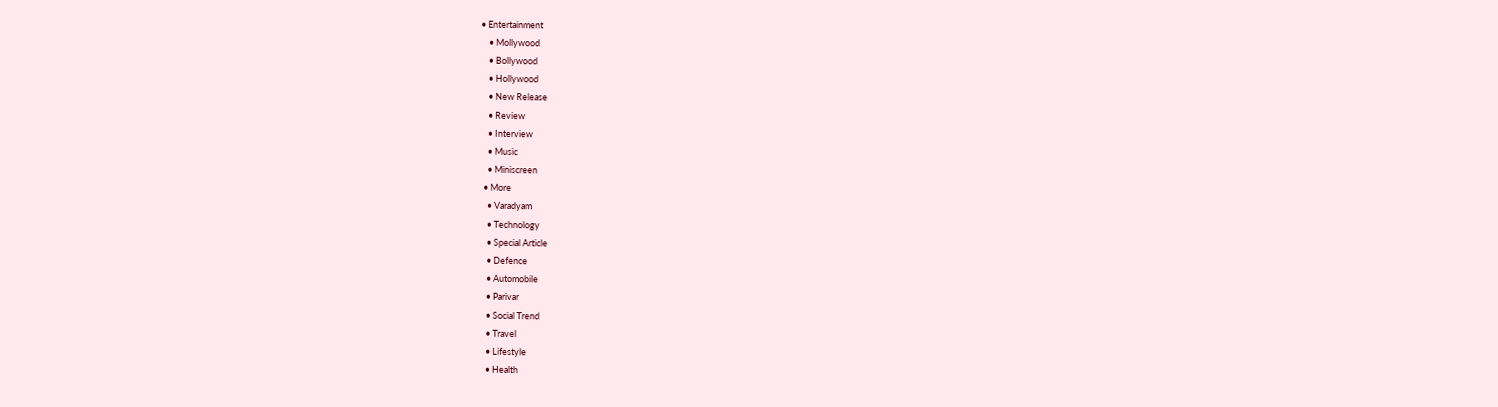• Entertainment
    • Mollywood
    • Bollywood
    • Hollywood
    • New Release
    • Review
    • Interview
    • Music
    • Miniscreen
  • More
    • Varadyam
    • Technology
    • Special Article
    • Defence
    • Automobile
    • Parivar
    • Social Trend
    • Travel
    • Lifestyle
    • Health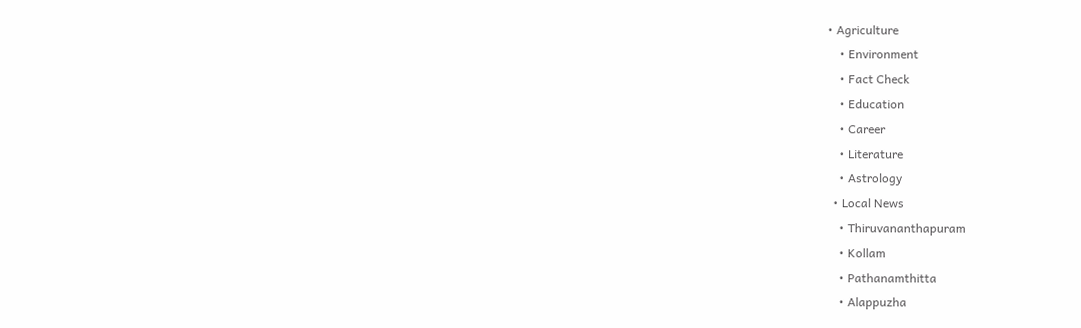• Agriculture
    • Environment
    • Fact Check
    • Education
    • Career
    • Literature
    • Astrology
  • Local News
    • Thiruvananthapuram
    • Kollam
    • Pathanamthitta
    • Alappuzha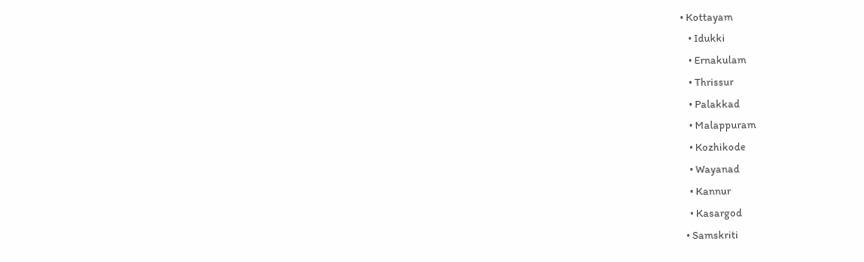• Kottayam
    • Idukki
    • Ernakulam
    • Thrissur
    • Palakkad
    • Malappuram
    • Kozhikode
    • Wayanad
    • Kannur
    • Kasargod
  • Samskriti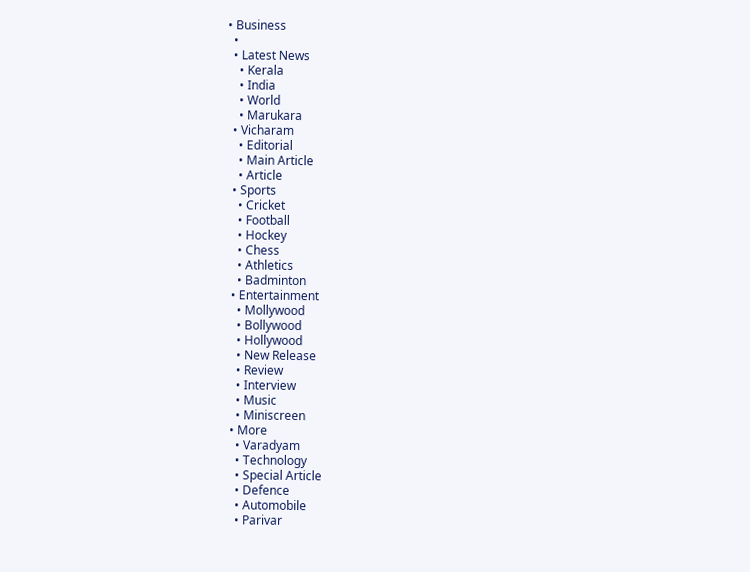• Business
  •
  • Latest News
    • Kerala
    • India
    • World
    • Marukara
  • Vicharam
    • Editorial
    • Main Article
    • Article
  • Sports
    • Cricket
    • Football
    • Hockey
    • Chess
    • Athletics
    • Badminton
  • Entertainment
    • Mollywood
    • Bollywood
    • Hollywood
    • New Release
    • Review
    • Interview
    • Music
    • Miniscreen
  • More
    • Varadyam
    • Technology
    • Special Article
    • Defence
    • Automobile
    • Parivar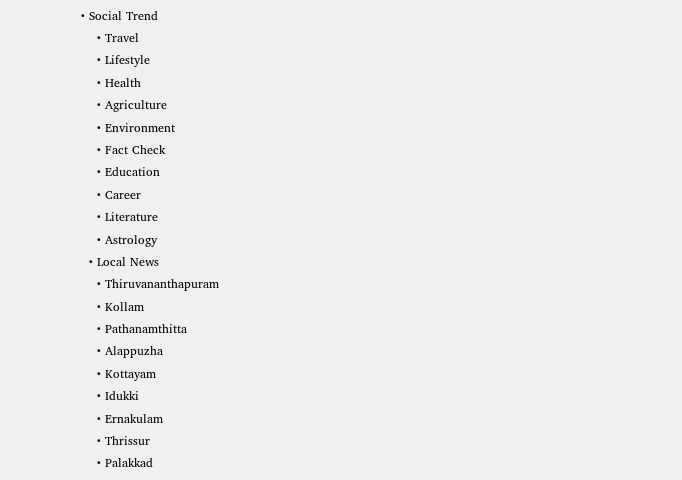• Social Trend
    • Travel
    • Lifestyle
    • Health
    • Agriculture
    • Environment
    • Fact Check
    • Education
    • Career
    • Literature
    • Astrology
  • Local News
    • Thiruvananthapuram
    • Kollam
    • Pathanamthitta
    • Alappuzha
    • Kottayam
    • Idukki
    • Ernakulam
    • Thrissur
    • Palakkad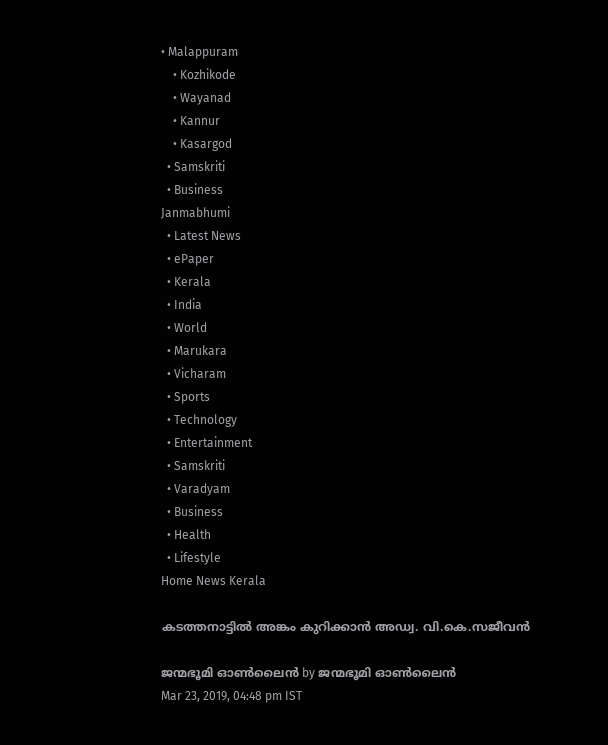• Malappuram
    • Kozhikode
    • Wayanad
    • Kannur
    • Kasargod
  • Samskriti
  • Business
Janmabhumi
  • Latest News
  • ePaper
  • Kerala
  • India
  • World
  • Marukara
  • Vicharam
  • Sports
  • Technology
  • Entertainment
  • Samskriti
  • Varadyam
  • Business
  • Health
  • Lifestyle
Home News Kerala

കടത്തനാട്ടില്‍ അങ്കം കുറിക്കാന്‍ അഡ്വ. വി.കെ.സജീവന്‍

ജന്മഭൂമി ഓണ്‍ലൈന്‍ by ജന്മഭൂമി ഓണ്‍ലൈന്‍
Mar 23, 2019, 04:48 pm IST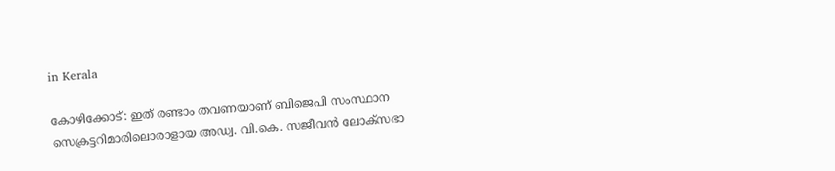in Kerala

കോഴിക്കോട്: ഇത് രണ്ടാം തവണയാണ് ബിജെപി സംസ്ഥാന സെക്രട്ടറിമാരിലൊരാളായ അഡ്വ. വി.കെ. സജീവന്‍ ലോക്‌സഭാ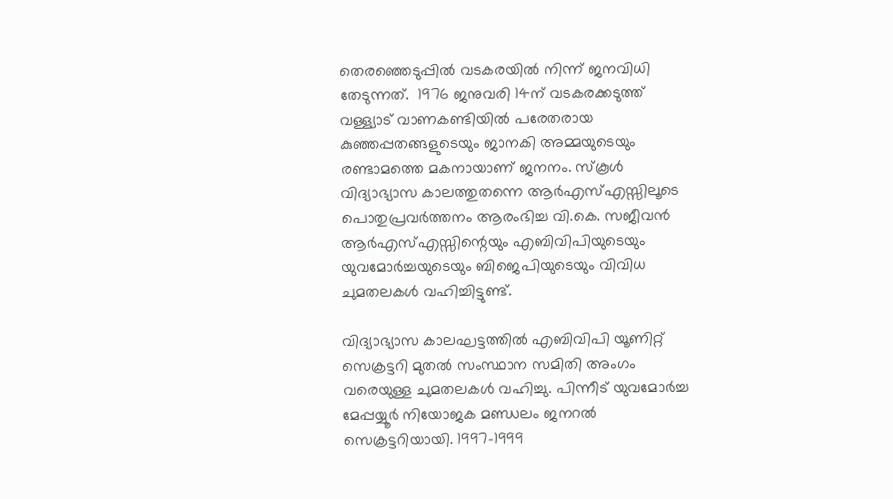തെരഞ്ഞെടുപ്പില്‍ വടകരയില്‍ നിന്ന് ജനവിധി തേടുന്നത്.  1976 ജനുവരി 14ന് വടകരക്കടുത്ത് വള്ള്യാട് വാണകണ്ടിയില്‍ പരേതരായ കുഞ്ഞപ്പതങ്ങളുടെയും ജാനകി അമ്മയുടെയും രണ്ടാമത്തെ മകനായാണ് ജനനം. സ്‌കൂള്‍ വിദ്യാഭ്യാസ കാലത്തുതന്നെ ആര്‍എസ്എസ്സിലൂടെ പൊതുപ്രവര്‍ത്തനം ആരംഭിച്ച വി.കെ. സജീവന്‍ ആര്‍എസ്എസ്സിന്റെയും എബിവിപിയുടെയും യുവമോര്‍ച്ചയുടെയും ബിജെപിയുടെയും വിവിധ ചുമതലകള്‍ വഹിച്ചിട്ടുണ്ട്.

വിദ്യാഭ്യാസ കാലഘട്ടത്തില്‍ എബിവിപി യൂണിറ്റ് സെക്രട്ടറി മുതല്‍ സംസ്ഥാന സമിതി അംഗം വരെയുള്ള ചുമതലകള്‍ വഹിച്ചു. പിന്നീട് യുവമോര്‍ച്ച മേപ്പയ്യൂര്‍ നിയോജക മണ്ഡലം ജനറല്‍ സെക്രട്ടറിയായി. 1997-1999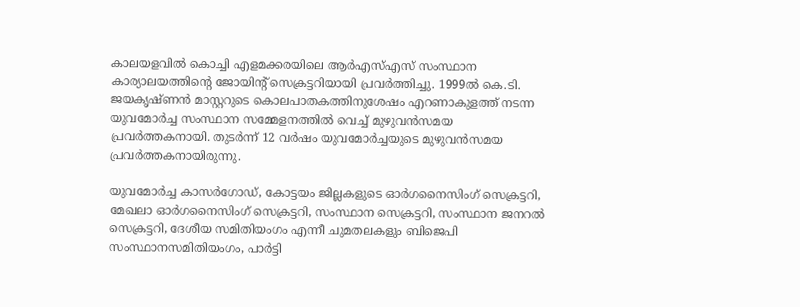കാലയളവില്‍ കൊച്ചി എളമക്കരയിലെ ആര്‍എസ്എസ് സംസ്ഥാന കാര്യാലയത്തിന്റെ ജോയിന്റ് സെക്രട്ടറിയായി പ്രവര്‍ത്തിച്ചു. 1999ല്‍ കെ.ടി. ജയകൃഷ്ണന്‍ മാസ്റ്ററുടെ കൊലപാതകത്തിനുശേഷം എറണാകുളത്ത് നടന്ന യുവമോര്‍ച്ച സംസ്ഥാന സമ്മേളനത്തില്‍ വെച്ച് മുഴുവന്‍സമയ പ്രവര്‍ത്തകനായി. തുടര്‍ന്ന് 12 വര്‍ഷം യുവമോര്‍ച്ചയുടെ മുഴുവന്‍സമയ പ്രവര്‍ത്തകനായിരുന്നു.

യുവമോര്‍ച്ച കാസര്‍ഗോഡ്, കോട്ടയം ജില്ലകളുടെ ഓര്‍ഗനൈസിംഗ് സെക്രട്ടറി, മേഖലാ ഓര്‍ഗനൈസിംഗ് സെക്രട്ടറി, സംസ്ഥാന സെക്രട്ടറി, സംസ്ഥാന ജനറല്‍ സെക്രട്ടറി, ദേശീയ സമിതിയംഗം എന്നീ ചുമതലകളും ബിജെപി സംസ്ഥാനസമിതിയംഗം, പാര്‍ട്ടി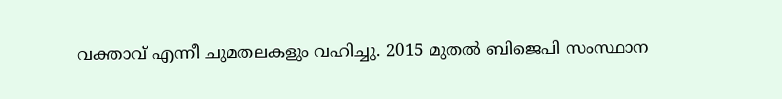വക്താവ് എന്നീ ചുമതലകളും വഹിച്ചു. 2015 മുതല്‍ ബിജെപി സംസ്ഥാന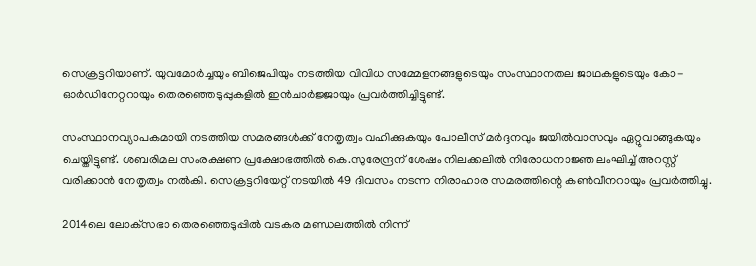സെക്രട്ടറിയാണ്. യുവമോര്‍ച്ചയും ബിജെപിയും നടത്തിയ വിവിധ സമ്മേളനങ്ങളുടെയും സംസ്ഥാനതല ജാഥകളുടെയും കോ-ഓര്‍ഡിനേറ്ററായും തെരഞ്ഞെടുപ്പുകളില്‍ ഇന്‍ചാര്‍ജ്ജായും പ്രവര്‍ത്തിച്ചിട്ടുണ്ട്.

സംസ്ഥാനവ്യാപകമായി നടത്തിയ സമരങ്ങള്‍ക്ക് നേതൃത്വം വഹിക്കുകയും പോലീസ് മര്‍ദ്ദനവും ജയില്‍വാസവും ഏറ്റുവാങ്ങുകയും ചെയ്തിട്ടുണ്ട്. ശബരിമല സംരക്ഷണ പ്രക്ഷോഭത്തില്‍ കെ.സുരേന്ദ്രന് ശേഷം നിലക്കലില്‍ നിരോധനാജ്ഞ ലംഘിച്ച് അറസ്റ്റ് വരിക്കാന്‍ നേതൃത്വം നല്‍കി. സെക്രട്ടറിയേറ്റ് നടയില്‍ 49 ദിവസം നടന്ന നിരാഹാര സമരത്തിന്റെ കണ്‍വീനറായും പ്രവര്‍ത്തിച്ചു.

2014ലെ ലോക്‌സഭാ തെരഞ്ഞെടുപ്പില്‍ വടകര മണ്ഡലത്തില്‍ നിന്ന്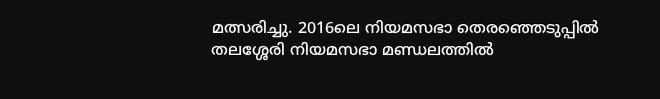മത്സരിച്ചു. 2016ലെ നിയമസഭാ തെരഞ്ഞെടുപ്പില്‍ തലശ്ശേരി നിയമസഭാ മണ്ഡലത്തില്‍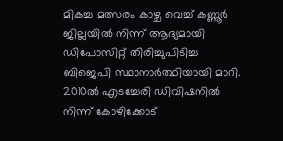മികച്ച മത്സരം കാഴ്ച വെച്ച് കണ്ണൂര്‍ ജില്ലയില്‍ നിന്ന് ആദ്യമായി ഡിപോസിറ്റ് തിരിച്ചുപിടിച്ച ബിജെപി സ്ഥാനാര്‍ത്ഥിയായി മാറി. 2010ല്‍ എടച്ചേരി ഡിവിഷനില്‍ നിന്ന് കോഴിക്കോട്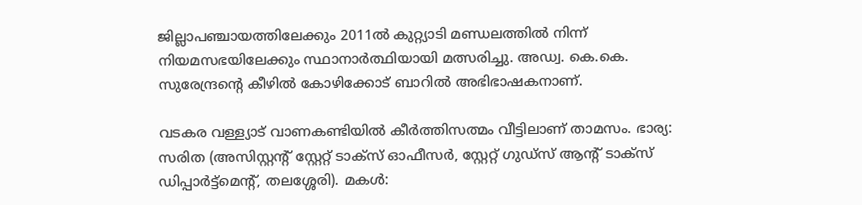ജില്ലാപഞ്ചായത്തിലേക്കും 2011ല്‍ കുറ്റ്യാടി മണ്ഡലത്തില്‍ നിന്ന് നിയമസഭയിലേക്കും സ്ഥാനാര്‍ത്ഥിയായി മത്സരിച്ചു. അഡ്വ. കെ.കെ. സുരേന്ദ്രന്റെ കീഴില്‍ കോഴിക്കോട് ബാറില്‍ അഭിഭാഷകനാണ്.

വടകര വള്ള്യാട് വാണകണ്ടിയില്‍ കീര്‍ത്തിസത്മം വീട്ടിലാണ് താമസം. ഭാര്യ: സരിത (അസിസ്റ്റന്റ് സ്റ്റേറ്റ് ടാക്‌സ് ഓഫീസര്‍, സ്റ്റേറ്റ് ഗുഡ്‌സ് ആന്റ് ടാക്‌സ് ഡിപ്പാര്‍ട്ട്‌മെന്റ്, തലശ്ശേരി). മകള്‍: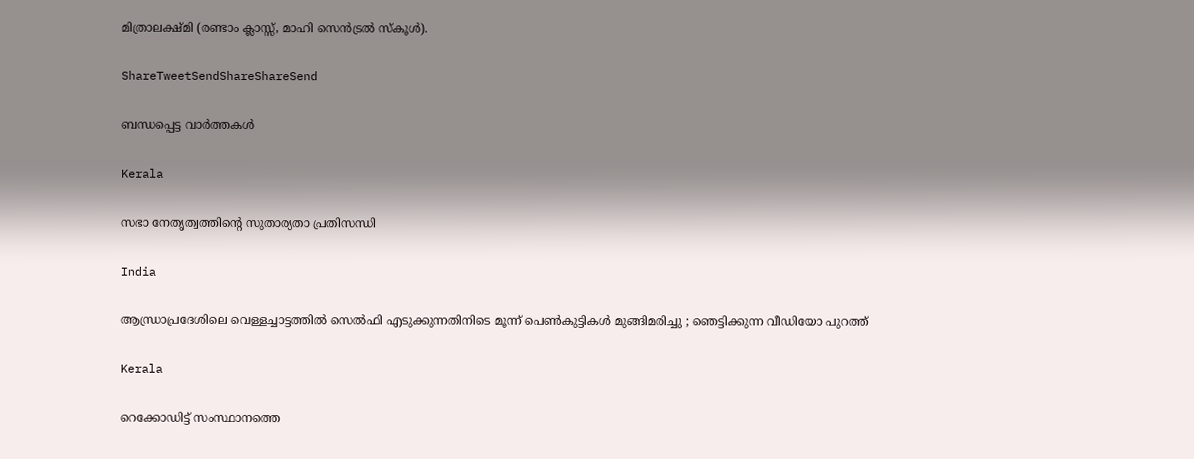മിത്രാലക്ഷ്മി (രണ്ടാം ക്ലാസ്സ്, മാഹി സെന്‍ട്രല്‍ സ്‌കൂള്‍).

ShareTweetSendShareShareSend

ബന്ധപ്പെട്ട വാര്‍ത്തകള്‍

Kerala

സഭാ നേതൃത്വത്തിന്റെ സുതാര്യതാ പ്രതിസന്ധി

India

ആന്ധ്രാപ്രദേശിലെ വെള്ളച്ചാട്ടത്തിൽ സെൽഫി എടുക്കുന്നതിനിടെ മൂന്ന് പെൺകുട്ടികൾ മുങ്ങിമരിച്ചു ; ഞെട്ടിക്കുന്ന വീഡിയോ പുറത്ത്

Kerala

റെക്കോഡിട്ട് സംസ്ഥാനത്തെ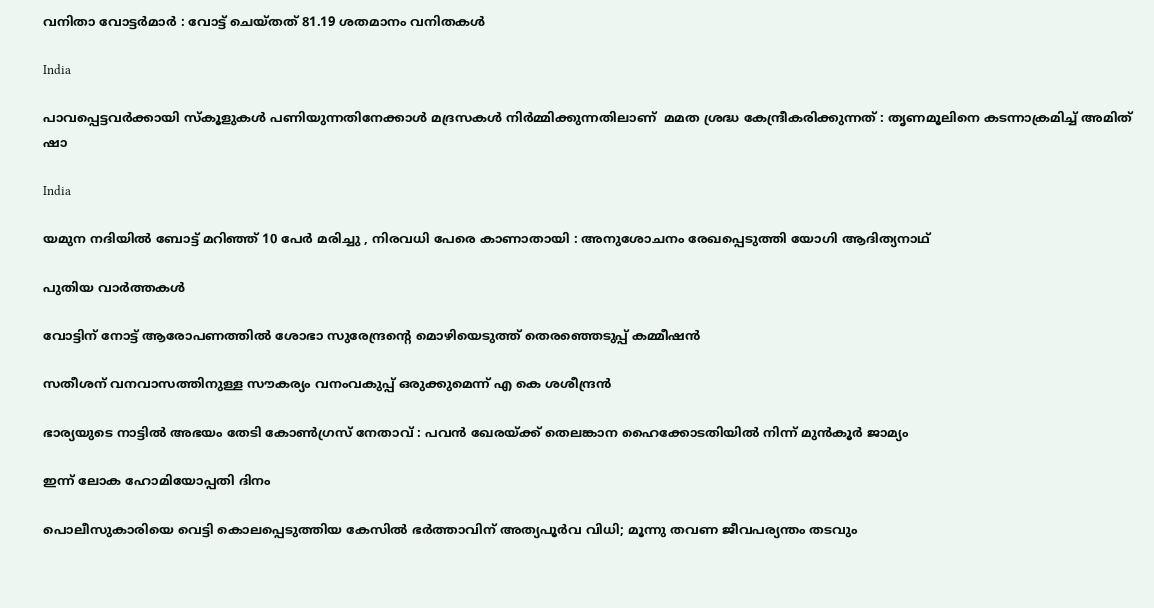വനിതാ വോട്ടര്‍മാര്‍ : വോട്ട് ചെയ്തത് 81.19 ശതമാനം വനിതകള്‍

India

പാവപ്പെട്ടവർക്കായി സ്‌കൂളുകൾ പണിയുന്നതിനേക്കാൾ മദ്രസകൾ നിർമ്മിക്കുന്നതിലാണ്  മമത ശ്രദ്ധ കേന്ദ്രീകരിക്കുന്നത് : തൃണമൂലിനെ കടന്നാക്രമിച്ച് അമിത് ഷാ

India

യമുന നദിയിൽ ബോട്ട് മറിഞ്ഞ് 10 പേർ മരിച്ചു , നിരവധി പേരെ കാണാതായി : അനുശോചനം രേഖപ്പെടുത്തി യോഗി ആദിത്യനാഥ്

പുതിയ വാര്‍ത്തകള്‍

വോട്ടിന് നോട്ട് ആരോപണത്തില്‍ ശോഭാ സുരേന്ദ്രന്റെ മൊഴിയെടുത്ത് തെരഞ്ഞെടുപ്പ് കമ്മീഷന്‍

സതീശന് വനവാസത്തിനുള്ള സൗകര്യം വനംവകുപ്പ് ഒരുക്കുമെന്ന് എ കെ ശശീന്ദ്രൻ

ഭാര്യയുടെ നാട്ടിൽ അഭയം തേടി കോൺഗ്രസ് നേതാവ് : പവൻ ഖേരയ്‌ക്ക് തെലങ്കാന ഹൈക്കോടതിയിൽ നിന്ന് മുൻകൂർ ജാമ്യം

ഇന്ന് ലോക ഹോമിയോപ്പതി ദിനം

പൊലീസുകാരിയെ വെട്ടി കൊലപ്പെടുത്തിയ കേസിൽ ഭർത്താവിന് അത്യപൂർവ വിധി; മൂന്നു തവണ ജീവപര്യന്തം തടവും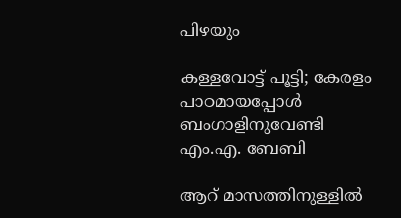പിഴയും

കള്ളവോട്ട് പൂട്ടി; കേരളം പാഠമായപ്പോൾ ബംഗാളിനുവേണ്ടി എം.എ. ബേബി

ആറ് മാസത്തിനുള്ളിൽ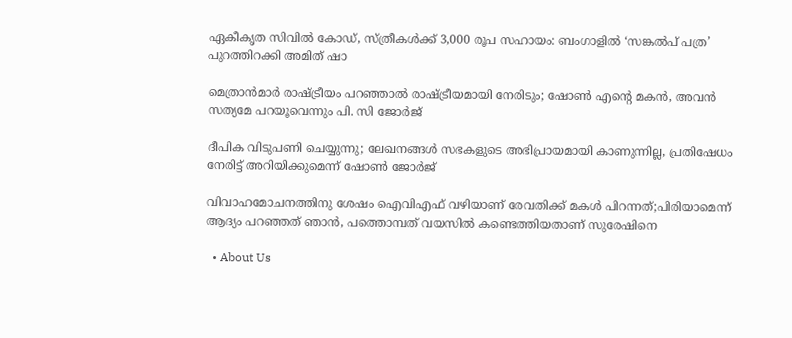ഏകീകൃത സിവിൽ കോഡ്, സ്ത്രീകൾക്ക് 3,000 രൂപ സഹായം: ബംഗാളിൽ ‘സങ്കൽപ് പത്ര’ പുറത്തിറക്കി അമിത് ഷാ

മെത്രാൻമാർ രാഷ്‌ട്രീയം പറഞ്ഞാൽ രാഷ്‌ട്രീയമായി നേരിടും; ഷോൺ എന്റെ മകൻ, അവൻ സത്യമേ പറയൂവെന്നും പി. സി ജോർജ്

ദീപിക വിടുപണി ചെയ്യുന്നു; ലേഖനങ്ങൾ സഭകളുടെ അഭിപ്രായമായി കാണുന്നില്ല, പ്രതിഷേധം നേരിട്ട് അറിയിക്കുമെന്ന് ഷോൺ ജോർജ്

വിവാഹമോചനത്തിനു ശേഷം ഐവിഎഫ് വഴിയാണ് രേവതിക്ക് മകൾ പിറന്നത്;പിരിയാമെന്ന് ആദ്യം പറഞ്ഞത് ഞാൻ, പത്തൊമ്പത് വയസിൽ കണ്ടെത്തിയതാണ് സുരേഷിനെ

  • About Us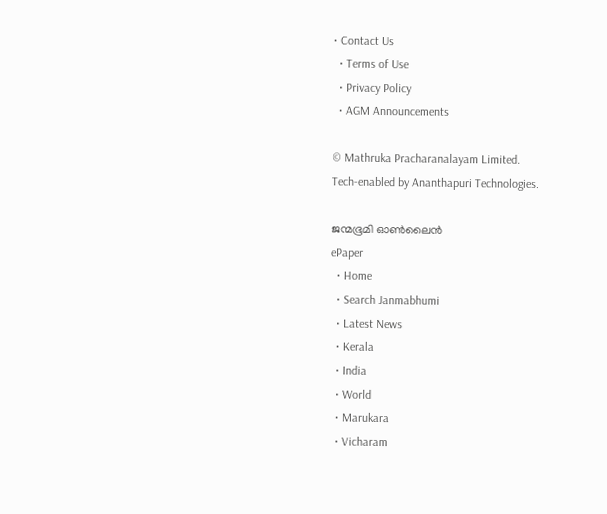• Contact Us
  • Terms of Use
  • Privacy Policy
  • AGM Announcements

© Mathruka Pracharanalayam Limited.
Tech-enabled by Ananthapuri Technologies.

ജന്മഭൂമി ഓണ്‍ലൈന്‍
ePaper
  • Home
  • Search Janmabhumi
  • Latest News
  • Kerala
  • India
  • World
  • Marukara
  • Vicharam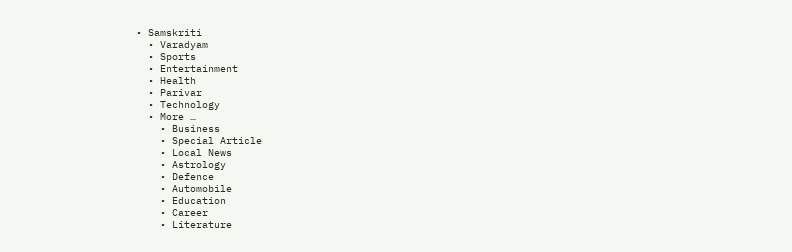• Samskriti
  • Varadyam
  • Sports
  • Entertainment
  • Health
  • Parivar
  • Technology
  • More …
    • Business
    • Special Article
    • Local News
    • Astrology
    • Defence
    • Automobile
    • Education
    • Career
    • Literature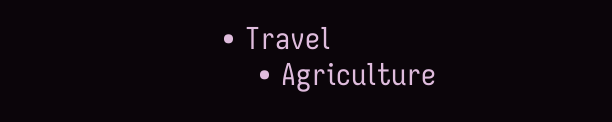• Travel
    • Agriculture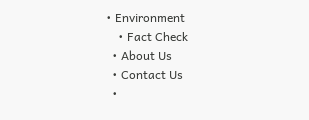• Environment
    • Fact Check
  • About Us
  • Contact Us
  •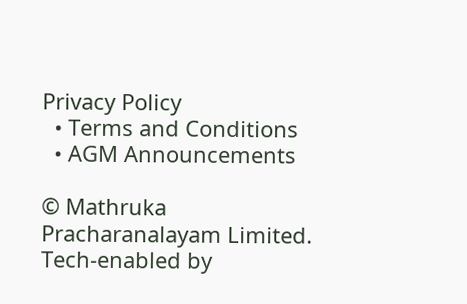Privacy Policy
  • Terms and Conditions
  • AGM Announcements

© Mathruka Pracharanalayam Limited.
Tech-enabled by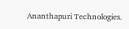Ananthapuri Technologies.